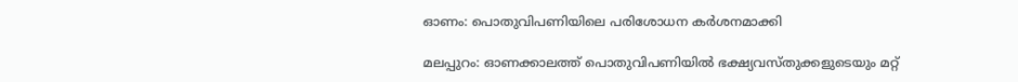ഓണം: പൊതുവിപണിയിലെ പരിശോധന കര്‍ശനമാക്കി

മലപ്പുറം: ഓണക്കാലത്ത് പൊതുവിപണിയില്‍ ഭക്ഷ്യവസ്തുക്കളുടെയും മറ്റ്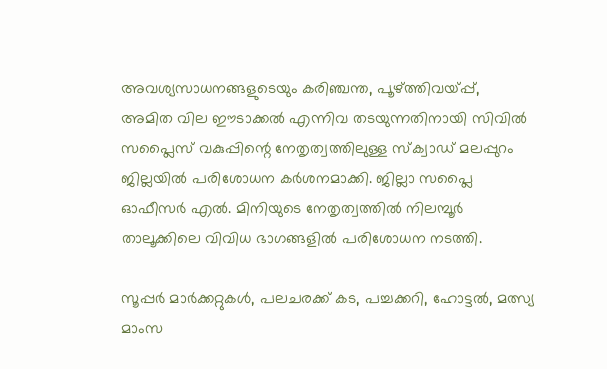അവശ്യസാധനങ്ങളുടെയും കരിഞ്ചന്ത, പൂഴ്ത്തിവയ്പ്പ്, അമിത വില ഈടാക്കല്‍ എന്നിവ തടയുന്നതിനായി സിവില്‍ സപ്ലൈസ് വകുപ്പിന്റെ നേതൃത്വത്തിലുള്ള സ്‌ക്വാഡ് മലപ്പുറം ജില്ലയില്‍ പരിശോധന കര്‍ശനമാക്കി. ജില്ലാ സപ്ലൈ ഓഫീസര്‍ എല്‍. മിനിയുടെ നേതൃത്വത്തില്‍ നിലമ്പൂര്‍ താലൂക്കിലെ വിവിധ ഭാഗങ്ങളില്‍ പരിശോധന നടത്തി.

സൂപ്പര്‍ മാര്‍ക്കറ്റുകള്‍, പലചരക്ക് കട, പച്ചക്കറി, ഹോട്ടല്‍, മത്സ്യ മാംസ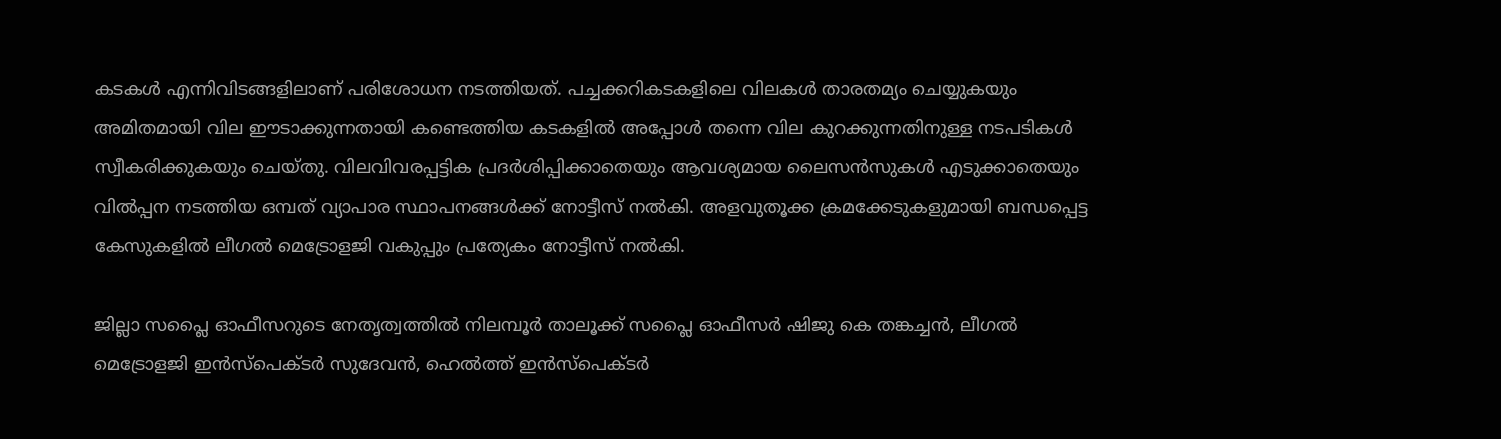കടകള്‍ എന്നിവിടങ്ങളിലാണ് പരിശോധന നടത്തിയത്. പച്ചക്കറികടകളിലെ വിലകള്‍ താരതമ്യം ചെയ്യുകയും അമിതമായി വില ഈടാക്കുന്നതായി കണ്ടെത്തിയ കടകളില്‍ അപ്പോള്‍ തന്നെ വില കുറക്കുന്നതിനുള്ള നടപടികള്‍ സ്വീകരിക്കുകയും ചെയ്തു. വിലവിവരപ്പട്ടിക പ്രദര്‍ശിപ്പിക്കാതെയും ആവശ്യമായ ലൈസന്‍സുകള്‍ എടുക്കാതെയും വില്‍പ്പന നടത്തിയ ഒമ്പത് വ്യാപാര സ്ഥാപനങ്ങള്‍ക്ക് നോട്ടീസ് നല്‍കി. അളവുതൂക്ക ക്രമക്കേടുകളുമായി ബന്ധപ്പെട്ട കേസുകളില്‍ ലീഗല്‍ മെട്രോളജി വകുപ്പും പ്രത്യേകം നോട്ടീസ് നല്‍കി.

ജില്ലാ സപ്ലൈ ഓഫീസറുടെ നേതൃത്വത്തില്‍ നിലമ്പൂര്‍ താലൂക്ക് സപ്ലൈ ഓഫീസര്‍ ഷിജു കെ തങ്കച്ചന്‍, ലീഗല്‍ മെട്രോളജി ഇന്‍സ്‌പെക്ടര്‍ സുദേവന്‍, ഹെല്‍ത്ത് ഇന്‍സ്‌പെക്ടര്‍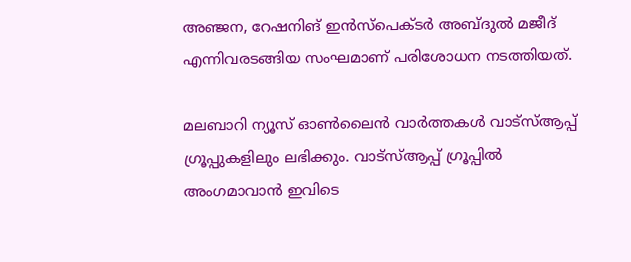അഞ്ജന, റേഷനിങ് ഇന്‍സ്‌പെക്ടര്‍ അബ്ദുല്‍ മജീദ് എന്നിവരടങ്ങിയ സംഘമാണ് പരിശോധന നടത്തിയത്.

മലബാറി ന്യൂസ് ഓണ്‍ലൈന്‍ വാര്‍ത്തകള്‍ വാട്‌സ്ആപ്പ് ഗ്രൂപ്പുകളിലും ലഭിക്കും. വാട്‌സ്ആപ്പ് ഗ്രൂപ്പില്‍ അംഗമാവാന്‍ ഇവിടെ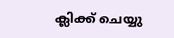ക്ലിക്ക് ചെയ്യു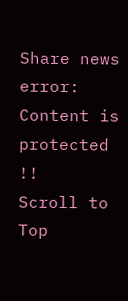Share news
error: Content is protected !!
Scroll to Top